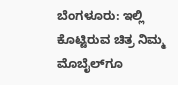ಬೆಂಗಳೂರು: ಇಲ್ಲಿ ಕೊಟ್ಟಿರುವ ಚಿತ್ರ ನಿಮ್ಮ ಮೊಬೈಲ್‌ಗೂ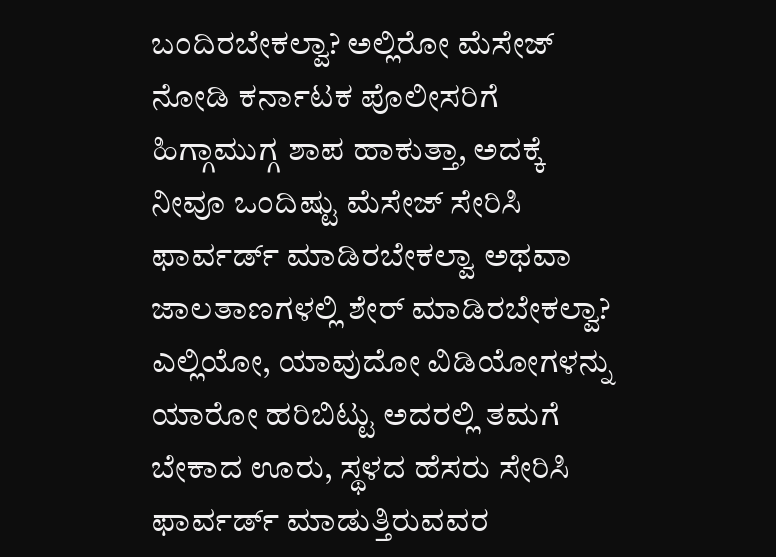ಬಂದಿರಬೇಕಲ್ವಾ? ಅಲ್ಲಿರೋ ಮೆಸೇಜ್‌ ನೋಡಿ ಕರ್ನಾಟಕ ಪೊಲೀಸರಿಗೆ ಹಿಗ್ಗಾಮುಗ್ಗ ಶಾಪ ಹಾಕುತ್ತಾ, ಅದಕ್ಕೆ ನೀವೂ ಒಂದಿಷ್ಟು ಮೆಸೇಜ್‌ ಸೇರಿಸಿ ಫಾರ್ವರ್ಡ್‌ ಮಾಡಿರಬೇಕಲ್ವಾ ಅಥವಾ ಜಾಲತಾಣಗಳಲ್ಲಿ ಶೇರ್‌ ಮಾಡಿರಬೇಕಲ್ವಾ?
ಎಲ್ಲಿಯೋ, ಯಾವುದೋ ವಿಡಿಯೋಗಳನ್ನು ಯಾರೋ ಹರಿಬಿಟ್ಟು ಅದರಲ್ಲಿ ತಮಗೆ ಬೇಕಾದ ಊರು, ಸ್ಥಳದ ಹೆಸರು ಸೇರಿಸಿ ಫಾರ್ವರ್ಡ್‌ ಮಾಡುತ್ತಿರುವವರ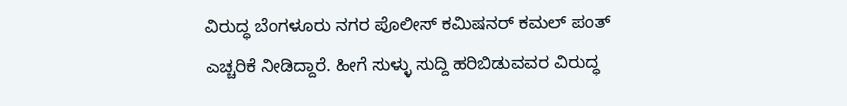ವಿರುದ್ಧ ಬೆಂಗಳೂರು ನಗರ ಪೊಲೀಸ್‌ ಕಮಿಷನರ್‌ ಕಮಲ್‌ ಪಂತ್‌ ಎಚ್ಚರಿಕೆ ನೀಡಿದ್ದಾರೆ. ಹೀಗೆ ಸುಳ್ಳು ಸುದ್ದಿ ಹರಿಬಿಡುವವರ ವಿರುದ್ಧ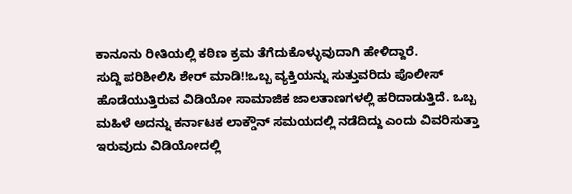ಕಾನೂನು ರೀತಿಯಲ್ಲಿ ಕಠಿಣ ಕ್ರಮ ತೆಗೆದುಕೊಳ್ಳುವುದಾಗಿ ಹೇಳಿದ್ದಾರೆ.
ಸುದ್ದಿ ಪರಿಶೀಲಿಸಿ ಶೇರ್ ಮಾಡಿ!!ಒಬ್ಬ ವ್ಯಕ್ತಿಯನ್ನು ಸುತ್ತುವರಿದು ಪೊಲೀಸ್ ಹೊಡೆಯುತ್ತಿರುವ ವಿಡಿಯೋ ಸಾಮಾಜಿಕ ಜಾಲತಾಣಗಳಲ್ಲಿ ಹರಿದಾಡುತ್ತಿದೆ. ಒಬ್ಬ ಮಹಿಳೆ ಅದನ್ನು ಕರ್ನಾಟಕ ಲಾಕ್ಡೌನ್ ಸಮಯದಲ್ಲಿ ನಡೆದಿದ್ದು ಎಂದು ವಿವರಿಸುತ್ತಾ ಇರುವುದು ವಿಡಿಯೋದಲ್ಲಿ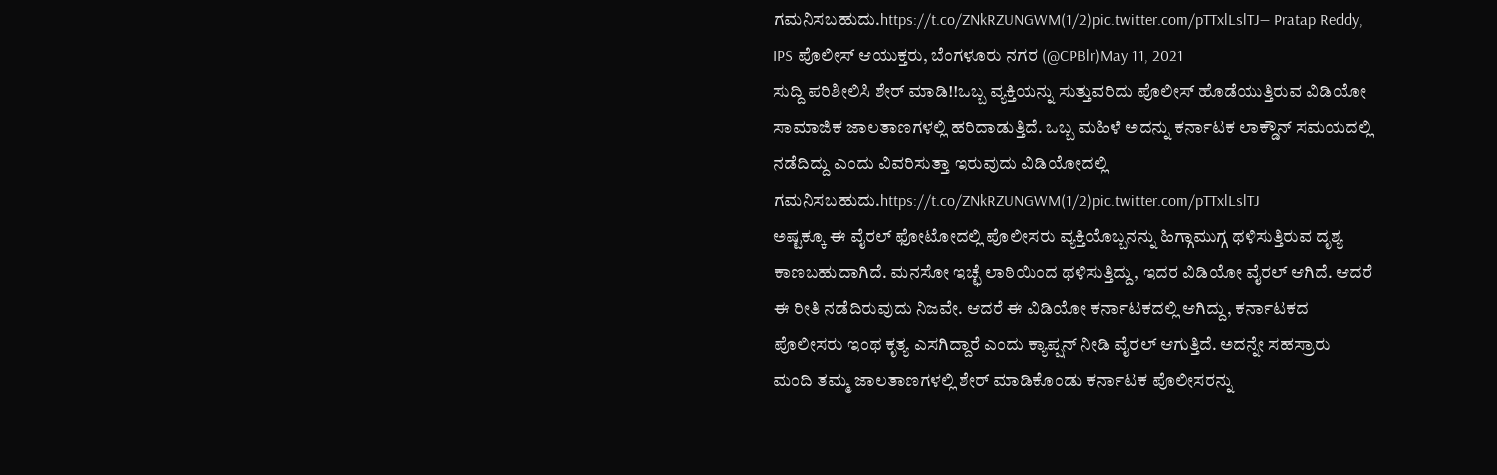ಗಮನಿಸಬಹುದು.https://t.co/ZNkRZUNGWM(1/2)pic.twitter.com/pTTxlLslTJ— Pratap Reddy, IPS ಪೊಲೀಸ್ ಆಯುಕ್ತರು, ಬೆಂಗಳೂರು ನಗರ (@CPBlr)May 11, 2021
ಸುದ್ದಿ ಪರಿಶೀಲಿಸಿ ಶೇರ್ ಮಾಡಿ!!ಒಬ್ಬ ವ್ಯಕ್ತಿಯನ್ನು ಸುತ್ತುವರಿದು ಪೊಲೀಸ್ ಹೊಡೆಯುತ್ತಿರುವ ವಿಡಿಯೋ ಸಾಮಾಜಿಕ ಜಾಲತಾಣಗಳಲ್ಲಿ ಹರಿದಾಡುತ್ತಿದೆ. ಒಬ್ಬ ಮಹಿಳೆ ಅದನ್ನು ಕರ್ನಾಟಕ ಲಾಕ್ಡೌನ್ ಸಮಯದಲ್ಲಿ ನಡೆದಿದ್ದು ಎಂದು ವಿವರಿಸುತ್ತಾ ಇರುವುದು ವಿಡಿಯೋದಲ್ಲಿ ಗಮನಿಸಬಹುದು.https://t.co/ZNkRZUNGWM(1/2)pic.twitter.com/pTTxlLslTJ
ಅಷ್ಟಕ್ಕೂ ಈ ವೈರಲ್‌ ಫೋಟೋದಲ್ಲಿ ಪೊಲೀಸರು ವ್ಯಕ್ತಿಯೊಬ್ಬನನ್ನು ಹಿಗ್ಗಾಮುಗ್ಗ ಥಳಿಸುತ್ತಿರುವ ದೃಶ್ಯ ಕಾಣಬಹುದಾಗಿದೆ. ಮನಸೋ ಇಚ್ಛೆ ಲಾಠಿಯಿಂದ ಥಳಿಸುತ್ತಿದ್ದು, ಇದರ ವಿಡಿಯೋ ವೈರಲ್‌ ಆಗಿದೆ. ಆದರೆ ಈ ರೀತಿ ನಡೆದಿರುವುದು ನಿಜವೇ. ಆದರೆ ಈ ವಿಡಿಯೋ ಕರ್ನಾಟಕದಲ್ಲಿ ಆಗಿದ್ದು, ಕರ್ನಾಟಕದ ಪೊಲೀಸರು ಇಂಥ ಕೃತ್ಯ ಎಸಗಿದ್ದಾರೆ ಎಂದು ಕ್ಯಾಪ್ಷನ್‌ ನೀಡಿ ವೈರಲ್‌ ಆಗುತ್ತಿದೆ. ಅದನ್ನೇ ಸಹಸ್ರಾರು ಮಂದಿ ತಮ್ಮ ಜಾಲತಾಣಗಳಲ್ಲಿ ಶೇರ್‌ ಮಾಡಿಕೊಂಡು ಕರ್ನಾಟಕ ಪೊಲೀಸರನ್ನು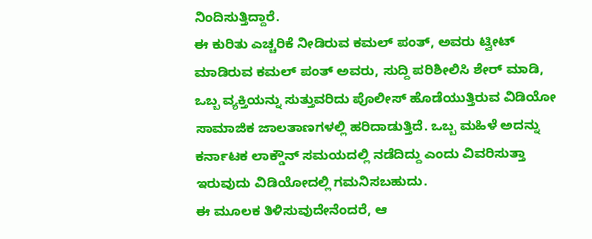ನಿಂದಿಸುತ್ತಿದ್ದಾರೆ.
ಈ ಕುರಿತು ಎಚ್ಚರಿಕೆ ನೀಡಿರುವ ಕಮಲ್ ಪಂತ್, ಅವರು ಟ್ವೀಟ್‌ ಮಾಡಿರುವ ಕಮಲ್‌ ಪಂತ್‌ ಅವರು, ಸುದ್ದಿ ಪರಿಶೀಲಿಸಿ ಶೇರ್ ಮಾಡಿ, ಒಬ್ಬ ವ್ಯಕ್ತಿಯನ್ನು ಸುತ್ತುವರಿದು ಪೊಲೀಸ್ ಹೊಡೆಯುತ್ತಿರುವ ವಿಡಿಯೋ ಸಾಮಾಜಿಕ ಜಾಲತಾಣಗಳಲ್ಲಿ ಹರಿದಾಡುತ್ತಿದೆ. ಒಬ್ಬ ಮಹಿಳೆ ಅದನ್ನು ಕರ್ನಾಟಕ ಲಾಕ್ಡೌನ್ ಸಮಯದಲ್ಲಿ ನಡೆದಿದ್ದು ಎಂದು ವಿವರಿಸುತ್ತಾ ಇರುವುದು ವಿಡಿಯೋದಲ್ಲಿ ಗಮನಿಸಬಹುದು.
ಈ ಮೂಲಕ ತಿಳಿಸುವುದೇನೆಂದರೆ, ಆ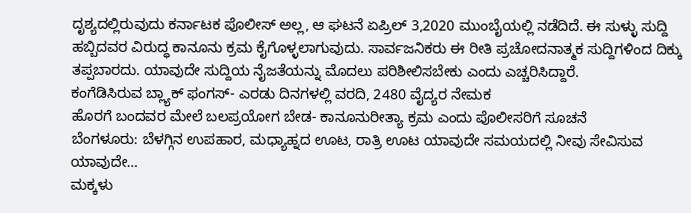ದೃಶ್ಯದಲ್ಲಿರುವುದು ಕರ್ನಾಟಕ ಪೊಲೀಸ್ ಅಲ್ಲ, ಆ ಘಟನೆ ಏಪ್ರಿಲ್ 3,2020 ಮುಂಬೈಯಲ್ಲಿ ನಡೆದಿದೆ. ಈ ಸುಳ್ಳು ಸುದ್ದಿ ಹಬ್ಬಿದವರ ವಿರುದ್ಧ ಕಾನೂನು ಕ್ರಮ ಕೈಗೊಳ್ಳಲಾಗುವುದು. ಸಾರ್ವಜನಿಕರು ಈ ರೀತಿ ಪ್ರಚೋದನಾತ್ಮಕ ಸುದ್ದಿಗಳಿಂದ ದಿಕ್ಕು ತಪ್ಪಬಾರದು. ಯಾವುದೇ ಸುದ್ದಿಯ ನೈಜತೆಯನ್ನು ಮೊದಲು ಪರಿಶೀಲಿಸಬೇಕು ಎಂದು ಎಚ್ಚರಿಸಿದ್ದಾರೆ.
ಕಂಗೆಡಿಸಿರುವ ಬ್ಲ್ಯಾಕ್‌ ಫಂಗಸ್‌- ಎರಡು ದಿನಗಳಲ್ಲಿ ವರದಿ, 2480 ವೈದ್ಯರ ನೇಮಕ
ಹೊರಗೆ ಬಂದವರ ಮೇಲೆ ಬಲಪ್ರಯೋಗ ಬೇಡ- ಕಾನೂನುರೀತ್ಯಾ ಕ್ರಮ ಎಂದು ಪೊಲೀಸರಿಗೆ ಸೂಚನೆ
ಬೆಂಗಳೂರು: ಬೆಳಗ್ಗಿನ ಉಪಹಾರ, ಮಧ್ಯಾಹ್ನದ ಊಟ, ರಾತ್ರಿ ಊಟ ಯಾವುದೇ ಸಮಯದಲ್ಲಿ ನೀವು ಸೇವಿಸುವ ಯಾವುದೇ…
ಮಕ್ಕಳು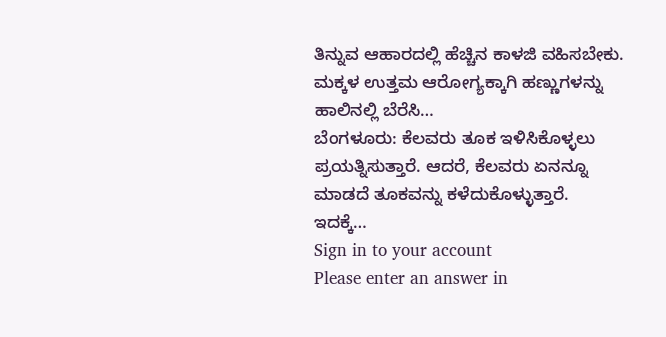ತಿನ್ನುವ ಆಹಾರದಲ್ಲಿ ಹೆಚ್ಚಿನ ಕಾಳಜಿ ವಹಿಸಬೇಕು. ಮಕ್ಕಳ ಉತ್ತಮ ಆರೋಗ್ಯಕ್ಕಾಗಿ ಹಣ್ಣುಗಳನ್ನು ಹಾಲಿನಲ್ಲಿ ಬೆರೆಸಿ…
ಬೆಂಗಳೂರು: ಕೆಲವರು ತೂಕ ಇಳಿಸಿಕೊಳ್ಳಲು ಪ್ರಯತ್ನಿಸುತ್ತಾರೆ. ಆದರೆ, ಕೆಲವರು ಏನನ್ನೂ ಮಾಡದೆ ತೂಕವನ್ನು ಕಳೆದುಕೊಳ್ಳುತ್ತಾರೆ. ಇದಕ್ಕೆ…
Sign in to your account
Please enter an answer in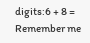digits:6 + 8 =
Remember me